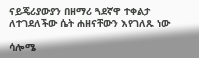ናይጄሪያውያን በዘማሪ ጓደኛዋ ተቀልታ ለተገደለችው ሴት ሐዘናቸውን እየገለጹ ነው

ሳሎሜ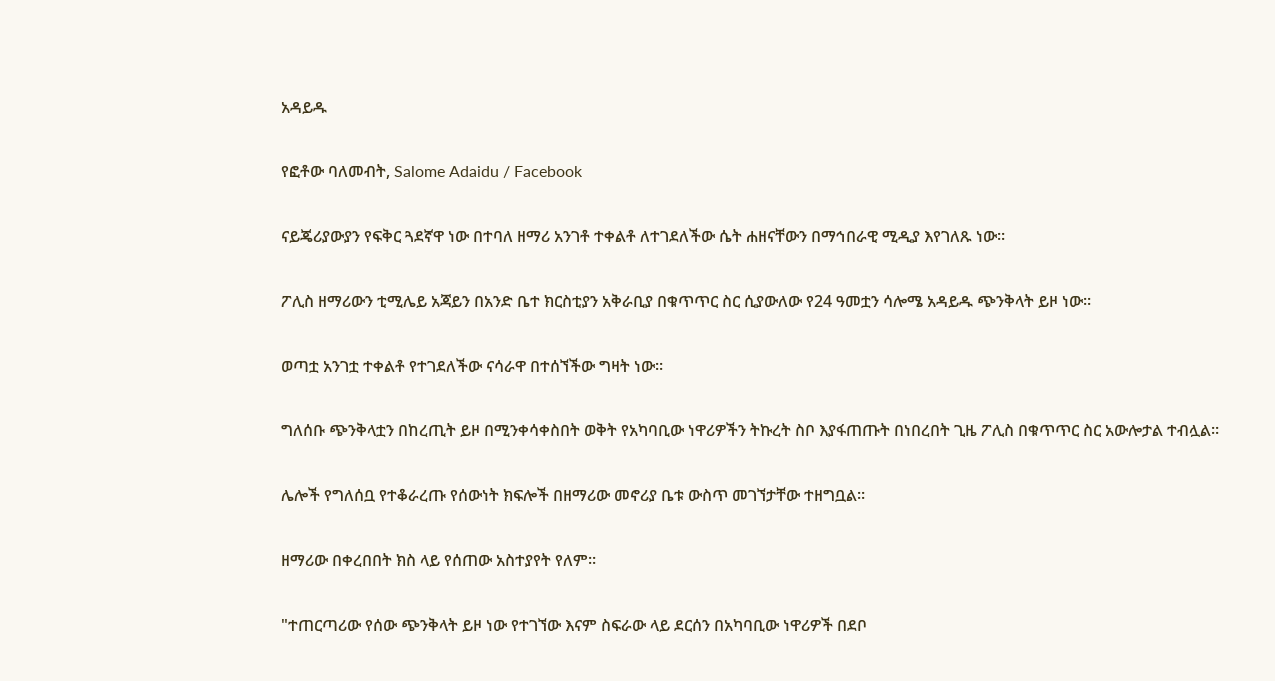አዳይዱ

የፎቶው ባለመብት, Salome Adaidu / Facebook

ናይጄሪያውያን የፍቅር ጓደኛዋ ነው በተባለ ዘማሪ አንገቶ ተቀልቶ ለተገደለችው ሴት ሐዘናቸውን በማኅበራዊ ሚዲያ እየገለጹ ነው።

ፖሊስ ዘማሪውን ቲሚሌይ አጃይን በአንድ ቤተ ክርስቲያን አቅራቢያ በቁጥጥር ስር ሲያውለው የ24 ዓመቷን ሳሎሜ አዳይዱ ጭንቅላት ይዞ ነው።

ወጣቷ አንገቷ ተቀልቶ የተገደለችው ናሳራዋ በተሰኘችው ግዛት ነው።

ግለሰቡ ጭንቅላቷን በከረጢት ይዞ በሚንቀሳቀስበት ወቅት የአካባቢው ነዋሪዎችን ትኩረት ስቦ እያፋጠጡት በነበረበት ጊዜ ፖሊስ በቁጥጥር ስር አውሎታል ተብሏል።

ሌሎች የግለሰቧ የተቆራረጡ የሰውነት ክፍሎች በዘማሪው መኖሪያ ቤቱ ውስጥ መገኘታቸው ተዘግቧል።

ዘማሪው በቀረበበት ክስ ላይ የሰጠው አስተያየት የለም።

"ተጠርጣሪው የሰው ጭንቅላት ይዞ ነው የተገኘው እናም ስፍራው ላይ ደርሰን በአካባቢው ነዋሪዎች በደቦ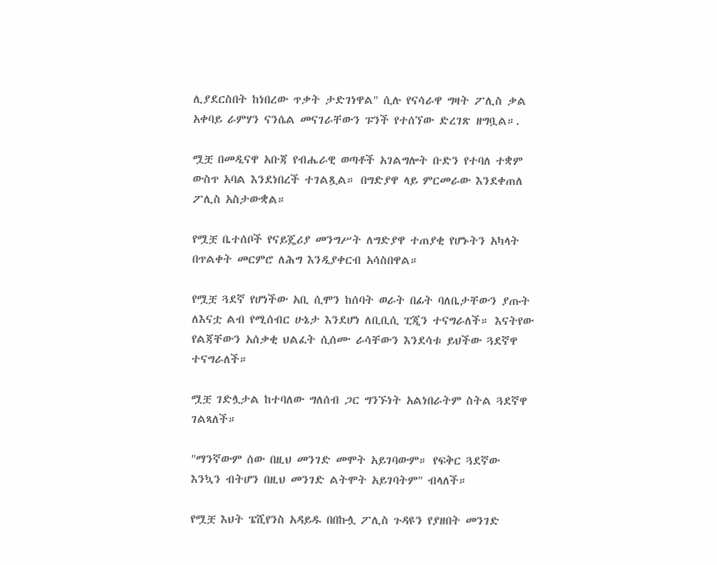ሊያደርስበት ከነበረው ጥቃት ታድገነዋል" ሲሉ የናሳራዋ ግዛት ፖሊስ ቃል አቀባይ ራምሃን ናንሴል መናገራቸውን ፑንች የተሰኘው ድረገጽ ዘግቧል።.

ሟቿ በመዲናዋ አቡጃ የብሔራዊ ወጣቶች አገልግሎት ቡድን የተባለ ተቋም ውስጥ አባል እንደነበረች ተገልጿል። በግድያዋ ላይ ምርመራው እንደቀጠለ ፖሊስ አስታውቋል።

የሟቿ ቤተሰቦች የናይጄሪያ መንግሥት ለግድያዋ ተጠያቂ የሆኑትን አካላት በጥልቀት መርምሮ ለሕግ እንዲያቀርብ አሳስበዋል።

የሟቿ ጓደኛ የሆነችው አቢ ሲሞን ከሰባት ወራት በፊት ባለቤታቸውን ያጡት ለእናቷ ልብ የሚሰብር ሁኔታ እንደሆነ ለቢቢሲ ፒጂን ተናግራለች። እናትየው የልጃቸውን አሰቃቂ ህልፈት ሲሰሙ ራሳቸውን እንደሳቱ ይህችው ጓደኛዋ ተናግራለች።

ሟቿ ገድሏታል ከተባለው ግለሰብ ጋር ግንኙነት አልነበራትም ስትል ጓደኛዋ ገልጻለች።

"ማንኛውም ሰው በዚህ መንገድ መሞት አይገባውም። የፍቅር ጓደኛው እንኳን ብትሆን በዚህ መንገድ ልትሞት አይገባትም" ብላለች።

የሟቿ እህት ፔሺየንስ አዳይዱ በበኩሏ ፖሊስ ጉዳዩን የያዘበት መንገድ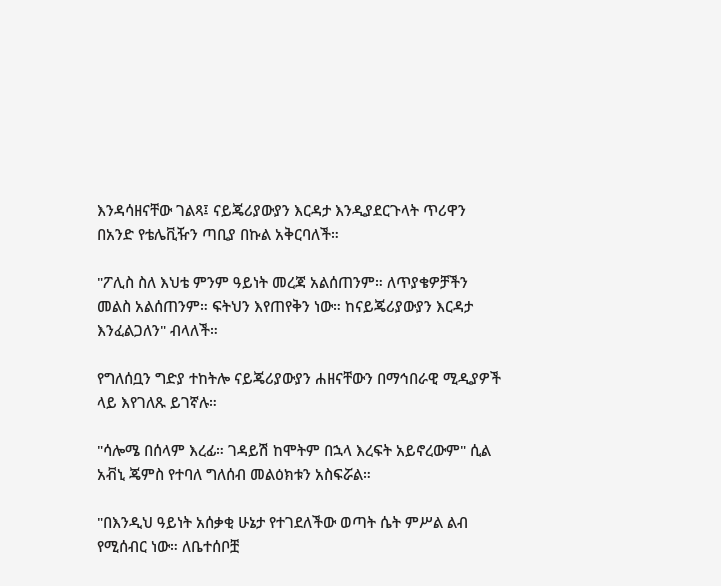እንዳሳዘናቸው ገልጻ፤ ናይጄሪያውያን እርዳታ እንዲያደርጉላት ጥሪዋን በአንድ የቴሌቪዥን ጣቢያ በኩል አቅርባለች።

"ፖሊስ ስለ እህቴ ምንም ዓይነት መረጃ አልሰጠንም። ለጥያቄዎቻችን መልስ አልሰጠንም። ፍትህን እየጠየቅን ነው። ከናይጄሪያውያን እርዳታ እንፈልጋለን" ብላለች።

የግለሰቧን ግድያ ተከትሎ ናይጄሪያውያን ሐዘናቸውን በማኅበራዊ ሚዲያዎች ላይ እየገለጹ ይገኛሉ።

"ሳሎሜ በሰላም እረፊ። ገዳይሽ ከሞትም በኋላ እረፍት አይኖረውም" ሲል አቭኒ ጄምስ የተባለ ግለሰብ መልዕክቱን አስፍሯል።

"በእንዲህ ዓይነት አሰቃቂ ሁኔታ የተገደለችው ወጣት ሴት ምሥል ልብ የሚሰብር ነው። ለቤተሰቦቿ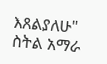እጸልያለሁ" ስትል አማራ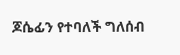ጆሴፊን የተባለች ግለሰብ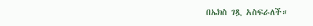በኤክስ ገጿ አስፍራለች።